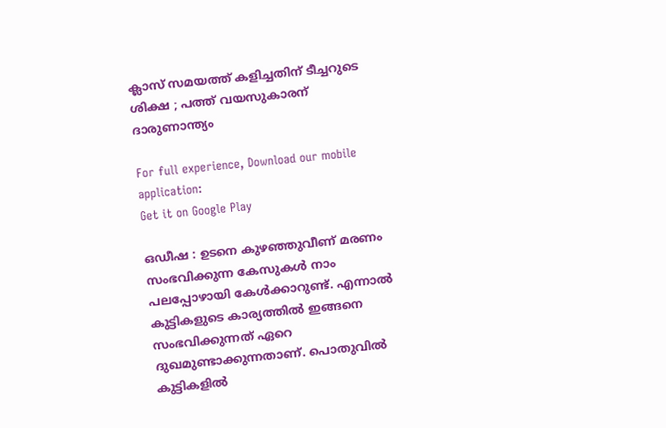ക്ലാസ് സമയത്ത് കളിച്ചതിന് ടീച്ചറുടെ ശിക്ഷ ; പത്ത് വയസുകാരന് ദാരുണാന്ത്യം

For full experience, Download our mobile application:
Get it on Google Play

ഒഡീഷ : ഉടനെ കുഴഞ്ഞുവീണ് മരണം സംഭവിക്കുന്ന കേസുകള്‍ നാം പലപ്പോഴായി കേള്‍ക്കാറുണ്ട്. എന്നാല്‍ കുട്ടികളുടെ കാര്യത്തില്‍ ഇങ്ങനെ സംഭവിക്കുന്നത് ഏറെ ദുഖമുണ്ടാക്കുന്നതാണ്. പൊതുവില്‍ കുട്ടികളില്‍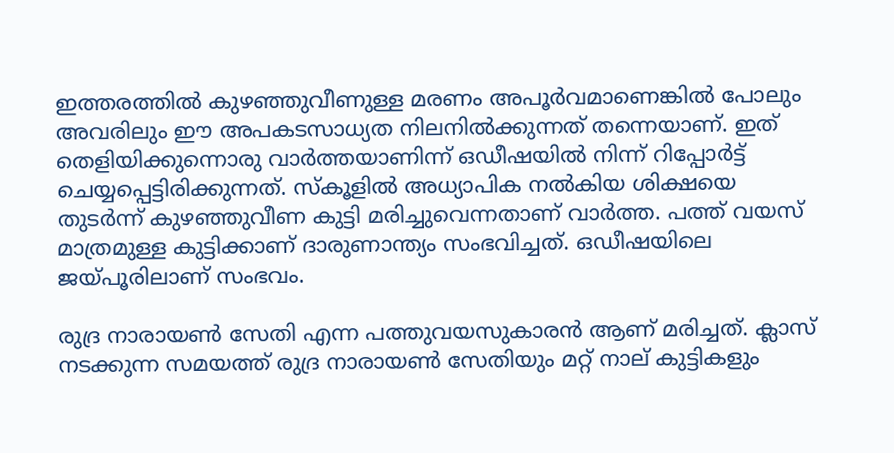ഇത്തരത്തില്‍ കുഴഞ്ഞുവീണുള്ള മരണം അപൂര്‍വമാണെങ്കില്‍ പോലും അവരിലും ഈ അപകടസാധ്യത നിലനില്‍ക്കുന്നത് തന്നെയാണ്. ഇത് തെളിയിക്കുന്നൊരു വാര്‍ത്തയാണിന്ന് ഒഡീഷയില്‍ നിന്ന് റിപ്പോര്‍ട്ട് ചെയ്യപ്പെട്ടിരിക്കുന്നത്. സ്കൂളില്‍ അധ്യാപിക നല്‍കിയ ശിക്ഷയെ തുടര്‍ന്ന് കുഴഞ്ഞുവീണ കുട്ടി മരിച്ചുവെന്നതാണ് വാര്‍ത്ത. പത്ത് വയസ് മാത്രമുള്ള കുട്ടിക്കാണ് ദാരുണാന്ത്യം സംഭവിച്ചത്. ഒഡീഷയിലെ ജയ്പൂരിലാണ് സംഭവം.

രുദ്ര നാരായണ്‍ സേതി എന്ന പത്തുവയസുകാരൻ ആണ് മരിച്ചത്. ക്ലാസ് നടക്കുന്ന സമയത്ത് രുദ്ര നാരായണ്‍ സേതിയും മറ്റ് നാല് കുട്ടികളും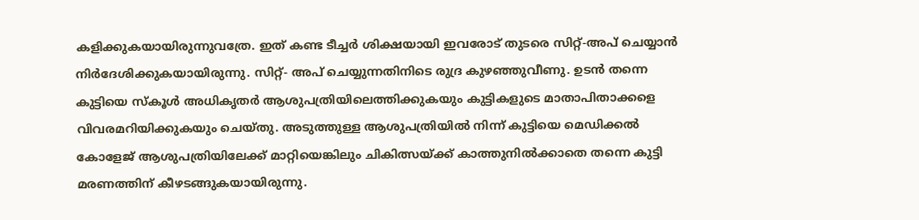കളിക്കുകയായിരുന്നുവത്രേ. ഇത് കണ്ട ടീച്ചര്‍ ശിക്ഷയായി ഇവരോട് തുടരെ സിറ്റ്-അപ് ചെയ്യാൻ നിര്‍ദേശിക്കുകയായിരുന്നു. സിറ്റ്- അപ് ചെയ്യുന്നതിനിടെ രുദ്ര കുഴഞ്ഞുവീണു. ഉടൻ തന്നെ കുട്ടിയെ സ്കൂള്‍ അധികൃതര്‍ ആശുപത്രിയിലെത്തിക്കുകയും കുട്ടികളുടെ മാതാപിതാക്കളെ വിവരമറിയിക്കുകയും ചെയ്തു. അടുത്തുള്ള ആശുപത്രിയില്‍ നിന്ന് കുട്ടിയെ മെ‍ഡിക്കല്‍ കോളേജ് ആശുപത്രിയിലേക്ക് മാറ്റിയെങ്കിലും ചികിത്സയ്ക്ക് കാത്തുനില്‍ക്കാതെ തന്നെ കുട്ടി മരണത്തിന് കീഴടങ്ങുകയായിരുന്നു.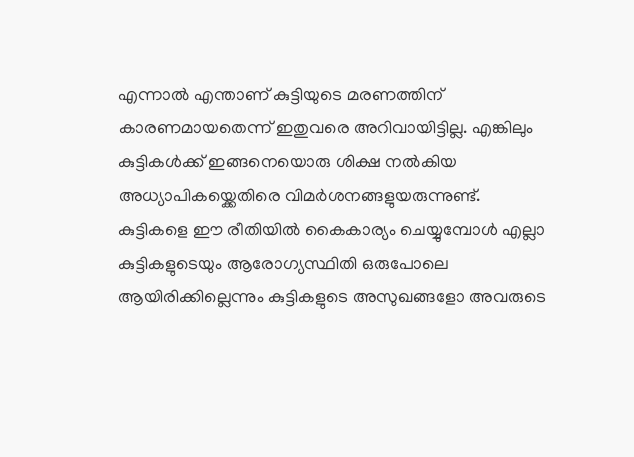എന്നാല്‍ എന്താണ് കുട്ടിയുടെ മരണത്തിന് കാരണമായതെന്ന് ഇതുവരെ അറിവായിട്ടില്ല. എങ്കിലും കുട്ടികള്‍ക്ക് ഇങ്ങനെയൊരു ശിക്ഷ നല്‍കിയ അധ്യാപികയ്ക്കെതിരെ വിമര്‍ശനങ്ങളുയരുന്നുണ്ട്. കുട്ടികളെ ഈ രീതിയില്‍ കൈകാര്യം ചെയ്യുമ്പോള്‍ എല്ലാ കുട്ടികളുടെയും ആരോഗ്യസ്ഥിതി ഒരുപോലെ ആയിരിക്കില്ലെന്നും കുട്ടികളുടെ അസുഖങ്ങളോ അവരുടെ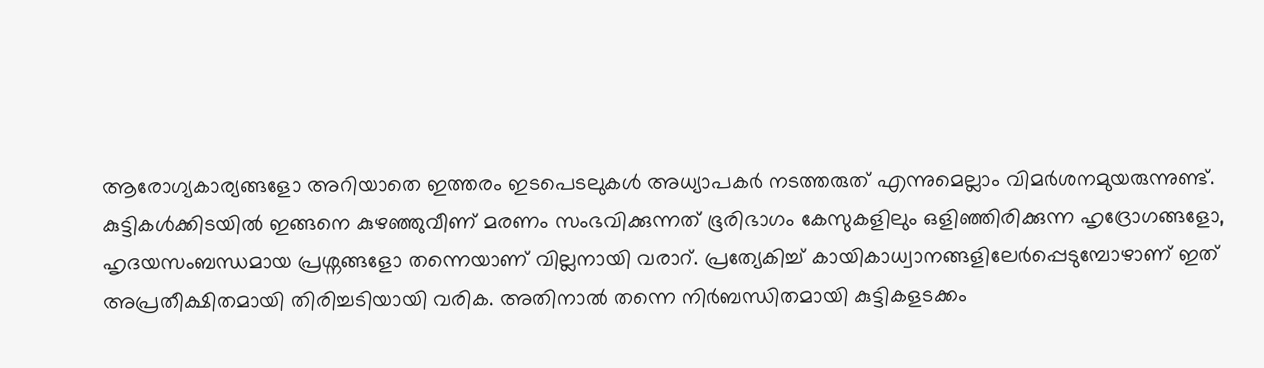ആരോഗ്യകാര്യങ്ങളോ അറിയാതെ ഇത്തരം ഇടപെടലുകള്‍ അധ്യാപകര്‍ നടത്തരുത് എന്നുമെല്ലാം വിമര്‍ശനമുയരുന്നുണ്ട്. കുട്ടികള്‍ക്കിടയില്‍ ഇങ്ങനെ കുഴഞ്ഞുവീണ് മരണം സംഭവിക്കുന്നത് ഭൂരിഭാഗം കേസുകളിലും ഒളിഞ്ഞിരിക്കുന്ന ഹൃദ്രോഗങ്ങളോ, ഹൃദയസംബന്ധമായ പ്രശ്നങ്ങളോ തന്നെയാണ് വില്ലനായി വരാറ്. പ്രത്യേകിച്ച് കായികാധ്വാനങ്ങളിലേര്‍പ്പെടുമ്പോഴാണ് ഇത് അപ്രതീക്ഷിതമായി തിരിച്ചടിയായി വരിക. അതിനാല്‍ തന്നെ നിര്‍ബന്ധിതമായി കുട്ടികളടക്കം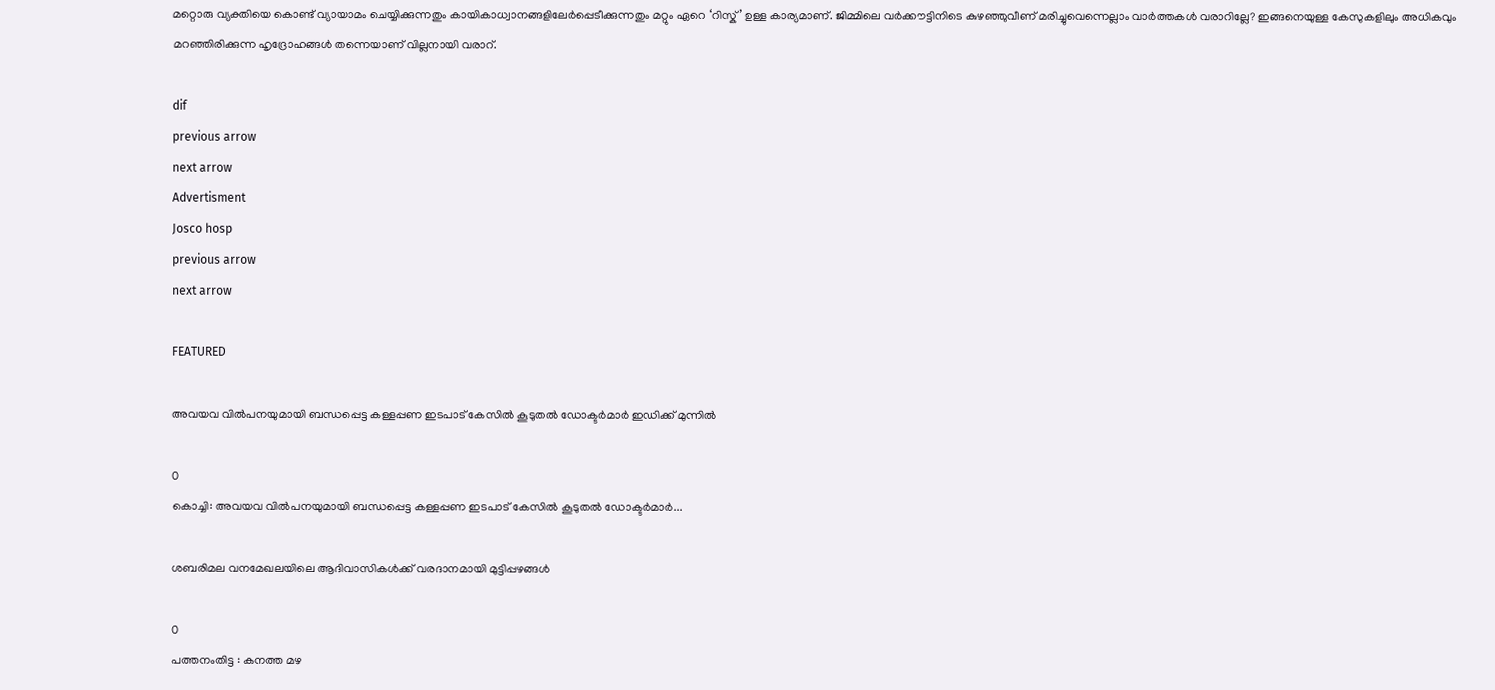മറ്റൊരു വ്യക്തിയെ കൊണ്ട് വ്യായാമം ചെയ്യിക്കുന്നതും കായികാധ്വാനങ്ങളിലേര്‍പ്പെടീക്കുന്നതും മറ്റും ഏറെ ‘റിസ്ക്’ ഉള്ള കാര്യമാണ്. ജിമ്മിലെ വര്‍ക്കൗട്ടിനിടെ കുഴഞ്ഞുവീണ് മരിച്ചുവെന്നെല്ലാം വാര്‍ത്തകള്‍ വരാറില്ലേ? ഇങ്ങനെയുള്ള കേസുകളിലും അധികവും മറഞ്ഞിരിക്കുന്ന ഹൃദ്രോഹങ്ങള്‍ തന്നെയാണ് വില്ലനായി വരാറ്.

dif
previous arrow
next arrow
Advertisment
Josco hosp
previous arrow
next arrow

FEATURED

അവയവ വില്‍പനയുമായി ബന്ധപ്പെട്ട കള്ളപ്പണ ഇടപാട് കേസിൽ കൂടുതൽ ഡോക്ടർമാർ ഇഡിക്ക് മുന്നിൽ

0
കൊച്ചി: അവയവ വില്‍പനയുമായി ബന്ധപ്പെട്ട കള്ളപ്പണ ഇടപാട് കേസിൽ കൂടുതൽ ഡോക്ടർമാർ...

ശബരിമല വനമേഖലയിലെ ആദിവാസികള്‍ക്ക് വരദാനമായി മുട്ടിപ്പഴങ്ങള്‍

0
പത്തനംതിട്ട : കനത്ത മഴ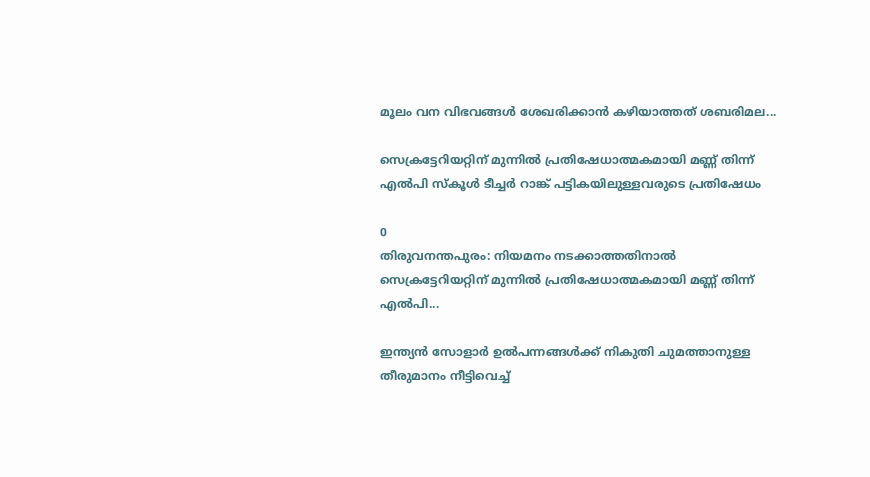മൂലം വന വിഭവങ്ങള്‍ ശേഖരിക്കാന്‍ കഴിയാത്തത് ശബരിമല...

സെക്രട്ടേറിയറ്റിന് മുന്നിൽ പ്രതിഷേധാത്മകമായി മണ്ണ് തിന്ന് എൽപി സ്കൂൾ ടീച്ചർ റാങ്ക് പട്ടികയിലുള്ളവരുടെ പ്രതിഷേധം

0
തിരുവനന്തപുരം: നിയമനം നടക്കാത്തതിനാൽ സെക്രട്ടേറിയറ്റിന് മുന്നിൽ പ്രതിഷേധാത്മകമായി മണ്ണ് തിന്ന് എൽപി...

ഇന്ത്യന്‍ സോളാര്‍ ഉല്‍പന്നങ്ങള്‍ക്ക് നികുതി ചുമത്താനുള്ള തീരുമാനം നീട്ടിവെച്ച്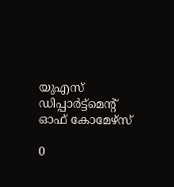യുഎസ് ഡിപ്പാര്‍ട്ട്‌മെന്റ് ഓഫ് കോമേഴ്‌സ്

0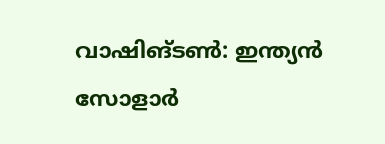വാഷിങ്ടണ്‍: ഇന്ത്യന്‍ സോളാര്‍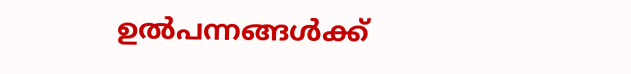ഉല്‍പന്നങ്ങള്‍ക്ക്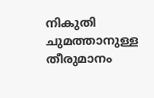നികുതി ചുമത്താനുള്ള തീരുമാനം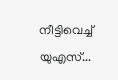നീട്ടിവെച്ച് യുഎസ്...